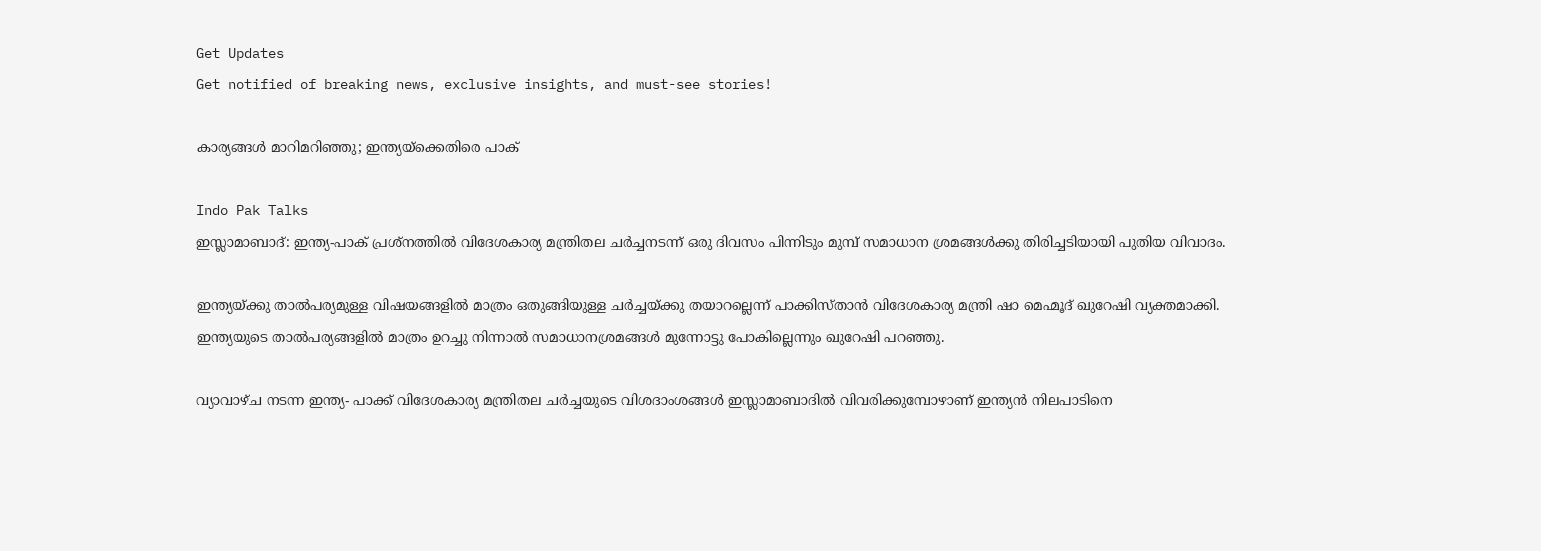Get Updates
Get notified of breaking news, exclusive insights, and must-see stories!

കാര്യങ്ങള്‍ മാറിമറിഞ്ഞു; ഇന്ത്യയ്‌ക്കെതിരെ പാക്

Indo Pak Talks
ഇസ്ലാമാബാദ്: ഇന്ത്യ-പാക് പ്രശ്‌നത്തില്‍ വിദേശകാര്യ മന്ത്രിതല ചര്‍ച്ചനടന്ന് ഒരു ദിവസം പിന്നിടും മുമ്പ് സമാധാന ശ്രമങ്ങള്‍ക്കു തിരിച്ചടിയായി പുതിയ വിവാദം.

ഇന്ത്യയ്ക്കു താല്‍പര്യമുള്ള വിഷയങ്ങളില്‍ മാത്രം ഒതുങ്ങിയുള്ള ചര്‍ച്ചയ്ക്കു തയാറല്ലെന്ന് പാക്കിസ്താന്‍ വിദേശകാര്യ മന്ത്രി ഷാ മെഹ്മൂദ് ഖുറേഷി വ്യക്തമാക്കി. ഇന്ത്യയുടെ താല്‍പര്യങ്ങളില്‍ മാത്രം ഉറച്ചു നിന്നാല്‍ സമാധാനശ്രമങ്ങള്‍ മുന്നോട്ടു പോകില്ലെന്നും ഖുറേഷി പറഞ്ഞു.

വ്യാവാഴ്ച നടന്ന ഇന്ത്യ- പാക്ക് വിദേശകാര്യ മന്ത്രിതല ചര്‍ച്ചയുടെ വിശദാംശങ്ങള്‍ ഇസ്ലാമാബാദില്‍ വിവരിക്കുമ്പോഴാണ് ഇന്ത്യന്‍ നിലപാടിനെ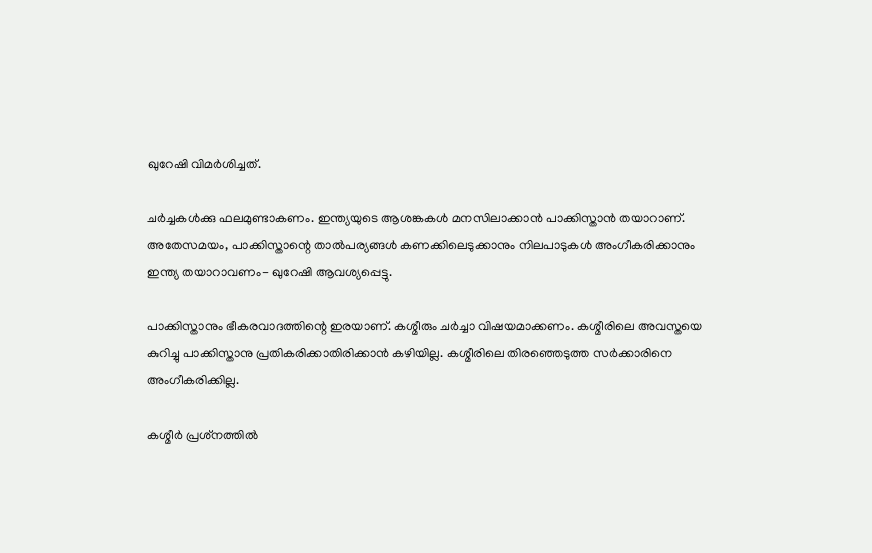ഖുറേഷി വിമര്‍ശിച്ചത്.

ചര്‍ച്ചകള്‍ക്കു ഫലമുണ്ടാകണം. ഇന്ത്യയുടെ ആശങ്കകള്‍ മനസിലാക്കാന്‍ പാക്കിസ്താന്‍ തയാറാണ്. അതേസമയം, പാക്കിസ്താന്റെ താല്‍പര്യങ്ങള്‍ കണക്കിലെടുക്കാനും നിലപാടുകള്‍ അംഗീകരിക്കാനും ഇന്ത്യ തയാറാവണം- ഖുറേഷി ആവശ്യപ്പെട്ടു.

പാക്കിസ്താനും ഭീകരവാദത്തിന്റെ ഇരയാണ്. കശ്മീരും ചര്‍ച്ചാ വിഷയമാക്കണം. കശ്മീരിലെ അവസ്തയെ കുറിച്ചു പാക്കിസ്താനു പ്രതികരിക്കാതിരിക്കാന്‍ കഴിയില്ല. കശ്മീരിലെ തിരഞ്ഞെടുത്ത സര്‍ക്കാരിനെ അംഗീകരിക്കില്ല.

കശ്മീര്‍ പ്രശ്‌നത്തില്‍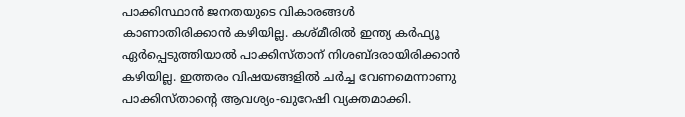പാക്കിസ്ഥാന്‍ ജനതയുടെ വികാരങ്ങള്‍ കാണാതിരിക്കാന്‍ കഴിയില്ല. കശ്മീരില്‍ ഇന്ത്യ കര്‍ഫ്യൂ ഏര്‍പ്പെടുത്തിയാല്‍ പാക്കിസ്താന് നിശബ്ദരായിരിക്കാന്‍ കഴിയില്ല. ഇത്തരം വിഷയങ്ങളില്‍ ചര്‍ച്ച വേണമെന്നാണു പാക്കിസ്താന്റെ ആവശ്യം-ഖുറേഷി വ്യക്തമാക്കി.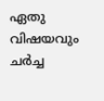ഏതു വിഷയവും ചര്‍ച്ച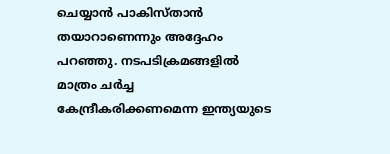ചെയ്യാന്‍ പാകിസ്താന്‍ തയാറാണെന്നും അദ്ദേഹം പറഞ്ഞു. നടപടിക്രമങ്ങളില്‍ മാത്രം ചര്‍ച്ച കേന്ദ്രീകരിക്കണമെന്ന ഇന്ത്യയുടെ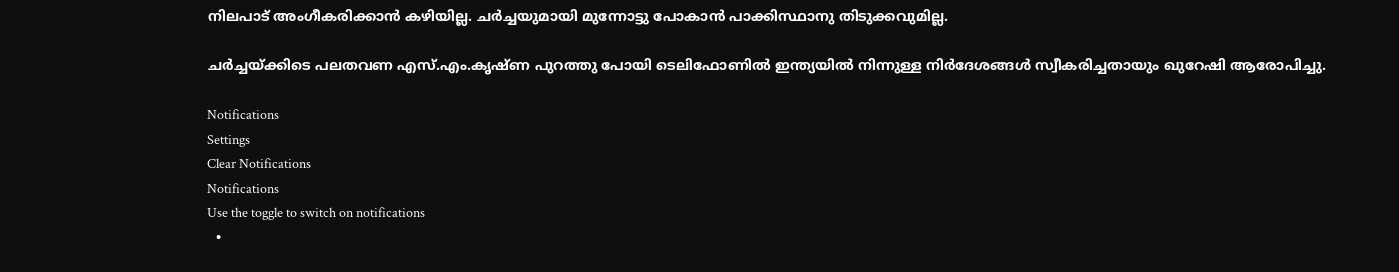നിലപാട് അംഗീകരിക്കാന്‍ കഴിയില്ല. ചര്‍ച്ചയുമായി മുന്നോട്ടു പോകാന്‍ പാക്കിസ്ഥാനു തിടുക്കവുമില്ല.

ചര്‍ച്ചയ്ക്കിടെ പലതവണ എസ്.എം.കൃഷ്ണ പുറത്തു പോയി ടെലിഫോണില്‍ ഇന്ത്യയില്‍ നിന്നുള്ള നിര്‍ദേശങ്ങള്‍ സ്വീകരിച്ചതായും ഖുറേഷി ആരോപിച്ചു.

Notifications
Settings
Clear Notifications
Notifications
Use the toggle to switch on notifications
  •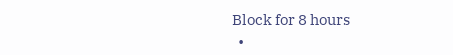Block for 8 hours
  •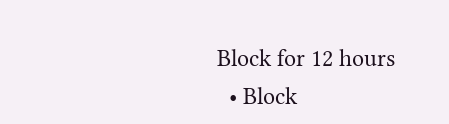Block for 12 hours
  • Block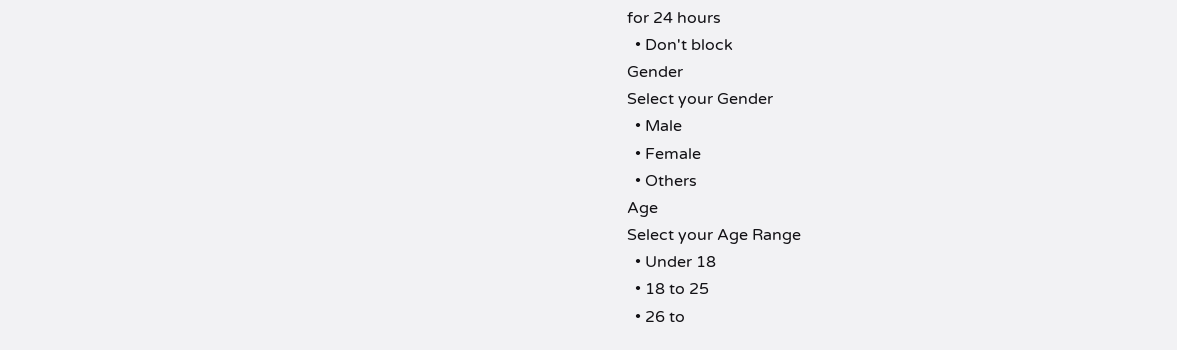for 24 hours
  • Don't block
Gender
Select your Gender
  • Male
  • Female
  • Others
Age
Select your Age Range
  • Under 18
  • 18 to 25
  • 26 to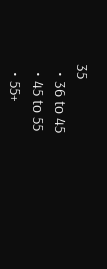35
  • 36 to 45
  • 45 to 55
  • 55+